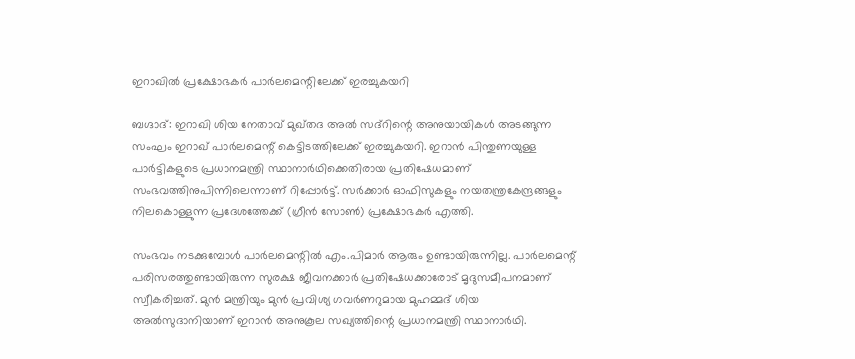ഇറാഖിൽ പ്രക്ഷോഭകർ പാർലമെന്റിലേക്ക് ഇരച്ചുകയറി

ബഗ്ദാദ്: ഇറാഖി ശിയ നേതാവ് മുഖ്തദ അൽ സദ്റിന്റെ അനുയായികൾ അടങ്ങുന്ന സംഘം ഇറാഖ് പാർലമെന്റ് കെട്ടിടത്തിലേക്ക് ഇരച്ചുകയറി. ഇറാൻ പിന്തുണയുള്ള പാർട്ടികളുടെ പ്രധാനമന്ത്രി സ്ഥാനാർഥിക്കെതിരായ പ്രതിഷേധമാണ് സംഭവത്തിനുപിന്നിലെന്നാണ് റിപ്പോർട്ട്. സർക്കാർ ഓഫിസുകളും നയതന്ത്രകേന്ദ്രങ്ങളും നിലകൊള്ളുന്ന പ്രദേശത്തേക്ക് (ഗ്രീൻ സോൺ) പ്രക്ഷോഭകർ എത്തി.

സംഭവം നടക്കുമ്പോൾ പാർലമെന്റിൽ എം.പിമാർ ആരും ഉണ്ടായിരുന്നില്ല. പാർലമെന്റ് പരിസരത്തുണ്ടായിരുന്ന സുരക്ഷ ജീവനക്കാർ പ്രതിഷേധക്കാരോട് മൃദുസമീപനമാണ് സ്വീകരിച്ചത്. മുൻ മന്ത്രിയും മുൻ പ്രവിശ്യ ഗവർണറുമായ മുഹമ്മദ് ശിയ അൽസുദാനിയാണ് ഇറാൻ അനുകൂല സഖ്യത്തിന്റെ പ്രധാനമന്ത്രി സ്ഥാനാർഥി.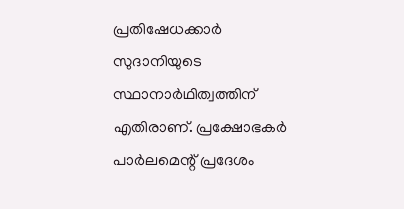പ്രതിഷേധക്കാർ സുദാനിയുടെ സ്ഥാനാർഥിത്വത്തിന് എതിരാണ്. പ്രക്ഷോഭകർ പാർലമെന്റ് പ്രദേശം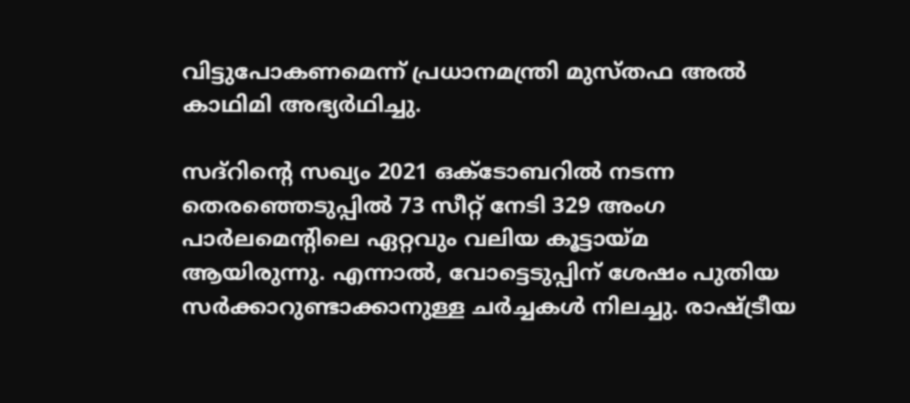വിട്ടുപോകണമെന്ന് പ്രധാനമന്ത്രി മുസ്തഫ അൽ കാഥിമി അഭ്യർഥിച്ചു.

സദ്റിന്റെ സഖ്യം 2021 ഒക്ടോബറിൽ നടന്ന തെരഞ്ഞെടുപ്പിൽ 73 സീറ്റ് നേടി 329 അംഗ പാർലമെന്റിലെ ഏറ്റവും വലിയ കൂട്ടായ്മ ആയിരുന്നു. എന്നാൽ, വോട്ടെടുപ്പിന് ശേഷം പുതിയ സർക്കാറുണ്ടാക്കാനുള്ള ചർച്ചകൾ നിലച്ചു. രാഷ്ട്രീയ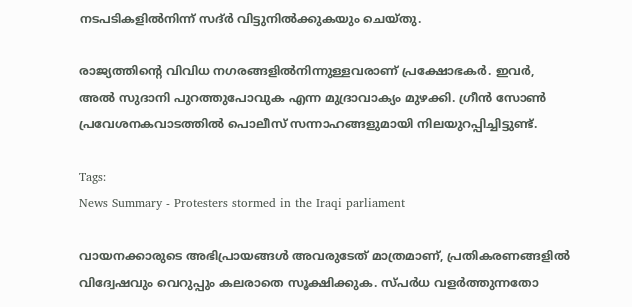നടപടികളിൽനിന്ന് സദ്ർ വിട്ടുനിൽക്കുകയും ചെയ്തു.

രാജ്യത്തിന്റെ വിവിധ നഗരങ്ങളിൽനിന്നുള്ളവരാണ് പ്രക്ഷോഭകർ. ഇവർ, അൽ സുദാനി പുറത്തുപോവുക എന്ന മുദ്രാവാക്യം മുഴക്കി. ഗ്രീൻ സോൺ പ്രവേശനകവാടത്തിൽ പൊലീസ് സന്നാഹങ്ങളുമായി നിലയുറപ്പിച്ചിട്ടുണ്ട്.

Tags:
News Summary - Protesters stormed in the Iraqi parliament

വായനക്കാരുടെ അഭിപ്രായങ്ങള്‍ അവരുടേത് മാത്രമാണ്, പ്രതികരണങ്ങളിൽ വിദ്വേഷവും വെറുപ്പും കലരാതെ സൂക്ഷിക്കുക. സ്പർധ വളർത്തുന്നതോ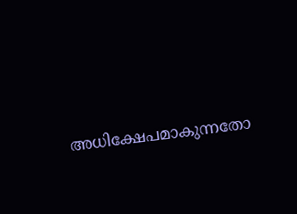അധിക്ഷേപമാകുന്നതോ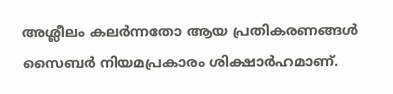അശ്ലീലം കലർന്നതോ ആയ പ്രതികരണങ്ങൾ സൈബർ നിയമപ്രകാരം ശിക്ഷാർഹമാണ്.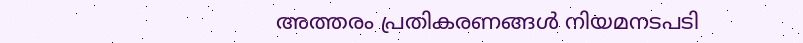അത്തരം പ്രതികരണങ്ങൾ നിയമനടപടി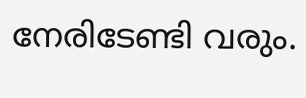നേരിടേണ്ടി വരും.